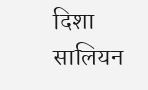दिशा सालियन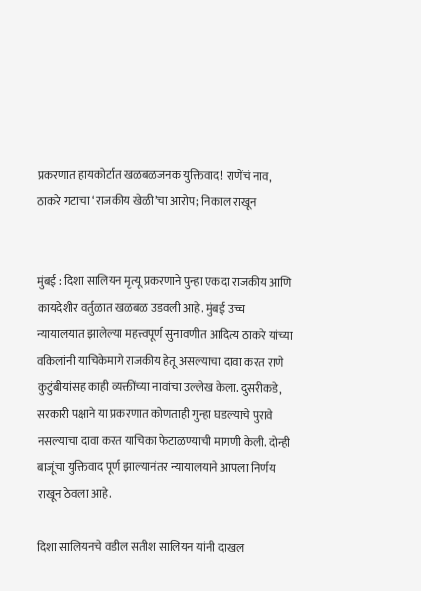प्रकरणात हायकोर्टात खळबळजनक युक्तिवाद! राणेंचं नाव, ठाकरे गटाचा ‘राजकीय खेळी’चा आरोप; निकाल राखून


मुंबई : दिशा सालियन मृत्यू प्रकरणाने पुन्हा एकदा राजकीय आणि कायदेशीर वर्तुळात खळबळ उडवली आहे. मुंबई उच्च न्यायालयात झालेल्या महत्त्वपूर्ण सुनावणीत आदित्य ठाकरे यांच्या वकिलांनी याचिकेमागे राजकीय हेतू असल्याचा दावा करत राणे कुटुंबीयांसह काही व्यक्तींच्या नावांचा उल्लेख केला. दुसरीकडे, सरकारी पक्षाने या प्रकरणात कोणताही गुन्हा घडल्याचे पुरावे नसल्याचा दावा करत याचिका फेटाळण्याची मागणी केली. दोन्ही बाजूंचा युक्तिवाद पूर्ण झाल्यानंतर न्यायालयाने आपला निर्णय राखून ठेवला आहे.

दिशा सालियनचे वडील सतीश सालियन यांनी दाखल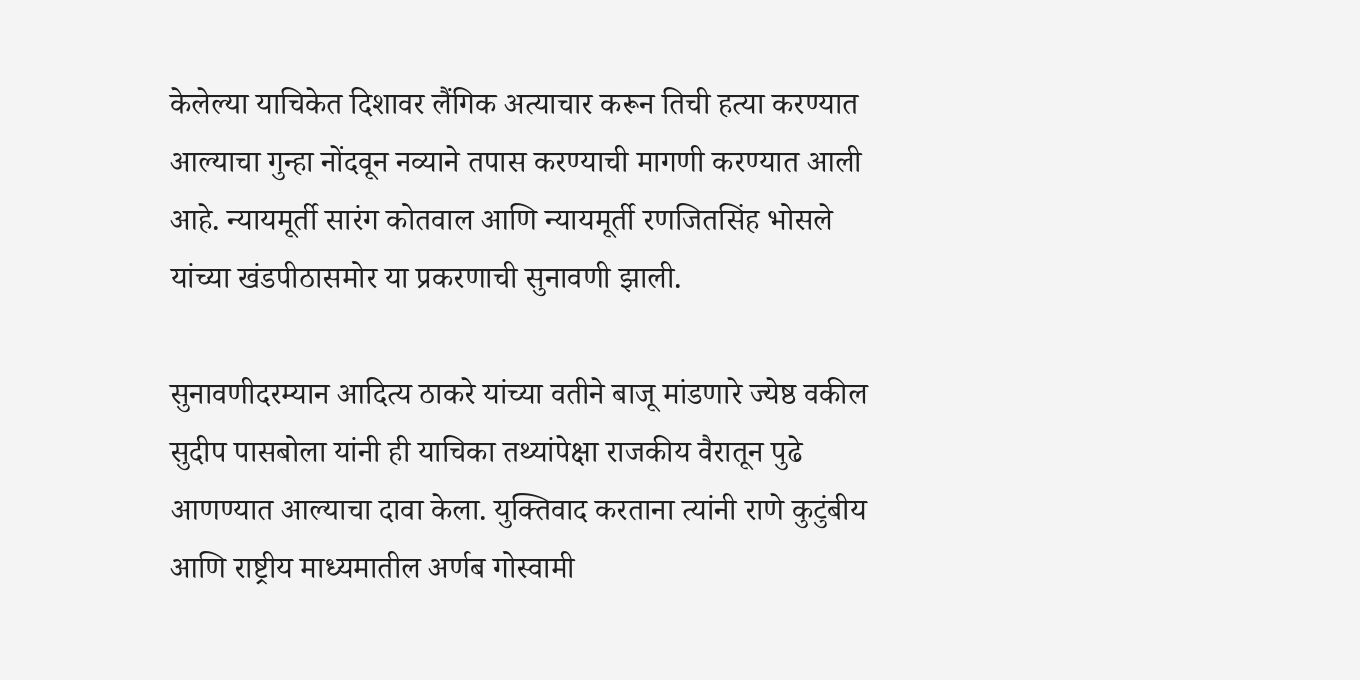केलेल्या याचिकेत दिशावर लैंगिक अत्याचार करून तिची हत्या करण्यात आल्याचा गुन्हा नोंदवून नव्याने तपास करण्याची मागणी करण्यात आली आहे. न्यायमूर्ती सारंग कोतवाल आणि न्यायमूर्ती रणजितसिंह भोसले यांच्या खंडपीठासमोर या प्रकरणाची सुनावणी झाली.

सुनावणीदरम्यान आदित्य ठाकरे यांच्या वतीने बाजू मांडणारे ज्येष्ठ वकील सुदीप पासबोला यांनी ही याचिका तथ्यांपेक्षा राजकीय वैरातून पुढे आणण्यात आल्याचा दावा केला. युक्तिवाद करताना त्यांनी राणे कुटुंबीय आणि राष्ट्रीय माध्यमातील अर्णब गोस्वामी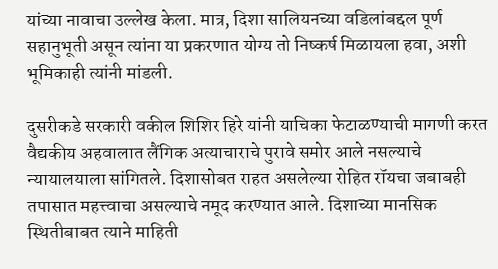यांच्या नावाचा उल्लेख केला. मात्र, दिशा सालियनच्या वडिलांबद्दल पूर्ण सहानुभूती असून त्यांना या प्रकरणात योग्य तो निष्कर्ष मिळायला हवा, अशी भूमिकाही त्यांनी मांडली.

दुसरीकडे सरकारी वकील शिशिर हिरे यांनी याचिका फेटाळण्याची मागणी करत वैद्यकीय अहवालात लैंगिक अत्याचाराचे पुरावे समोर आले नसल्याचे न्यायालयाला सांगितले. दिशासोबत राहत असलेल्या रोहित रॉयचा जबाबही तपासात महत्त्वाचा असल्याचे नमूद करण्यात आले. दिशाच्या मानसिक स्थितीबाबत त्याने माहिती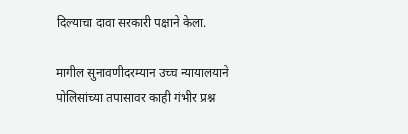दिल्याचा दावा सरकारी पक्षाने केला.

मागील सुनावणीदरम्यान उच्च न्यायालयाने पोलिसांच्या तपासावर काही गंभीर प्रश्न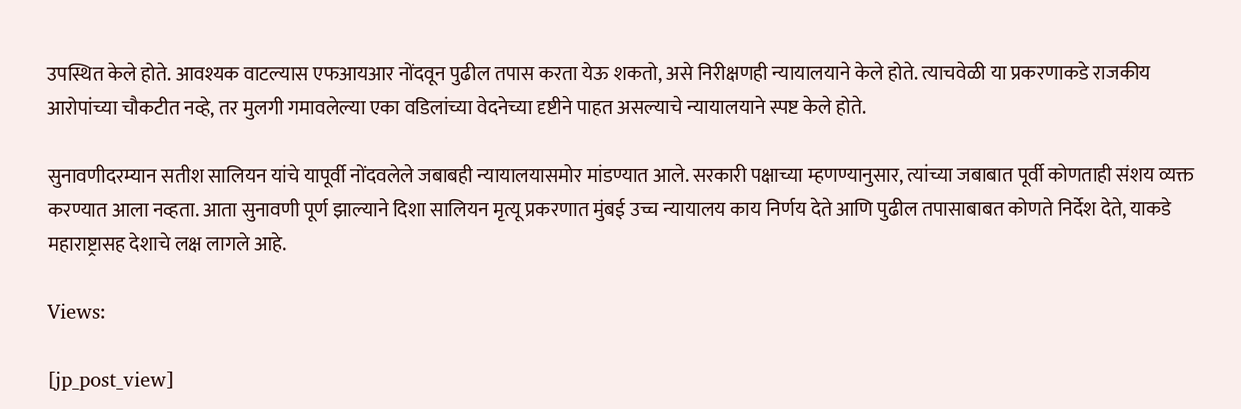उपस्थित केले होते. आवश्यक वाटल्यास एफआयआर नोंदवून पुढील तपास करता येऊ शकतो, असे निरीक्षणही न्यायालयाने केले होते. त्याचवेळी या प्रकरणाकडे राजकीय आरोपांच्या चौकटीत नव्हे, तर मुलगी गमावलेल्या एका वडिलांच्या वेदनेच्या दृष्टीने पाहत असल्याचे न्यायालयाने स्पष्ट केले होते.

सुनावणीदरम्यान सतीश सालियन यांचे यापूर्वी नोंदवलेले जबाबही न्यायालयासमोर मांडण्यात आले. सरकारी पक्षाच्या म्हणण्यानुसार, त्यांच्या जबाबात पूर्वी कोणताही संशय व्यक्त करण्यात आला नव्हता. आता सुनावणी पूर्ण झाल्याने दिशा सालियन मृत्यू प्रकरणात मुंबई उच्च न्यायालय काय निर्णय देते आणि पुढील तपासाबाबत कोणते निर्देश देते, याकडे महाराष्ट्रासह देशाचे लक्ष लागले आहे.

Views:

[jp_post_view]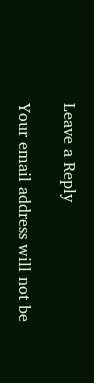Leave a Reply

Your email address will not be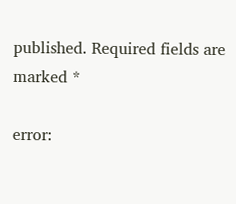published. Required fields are marked *

error: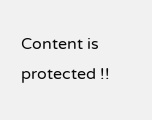Content is protected !!